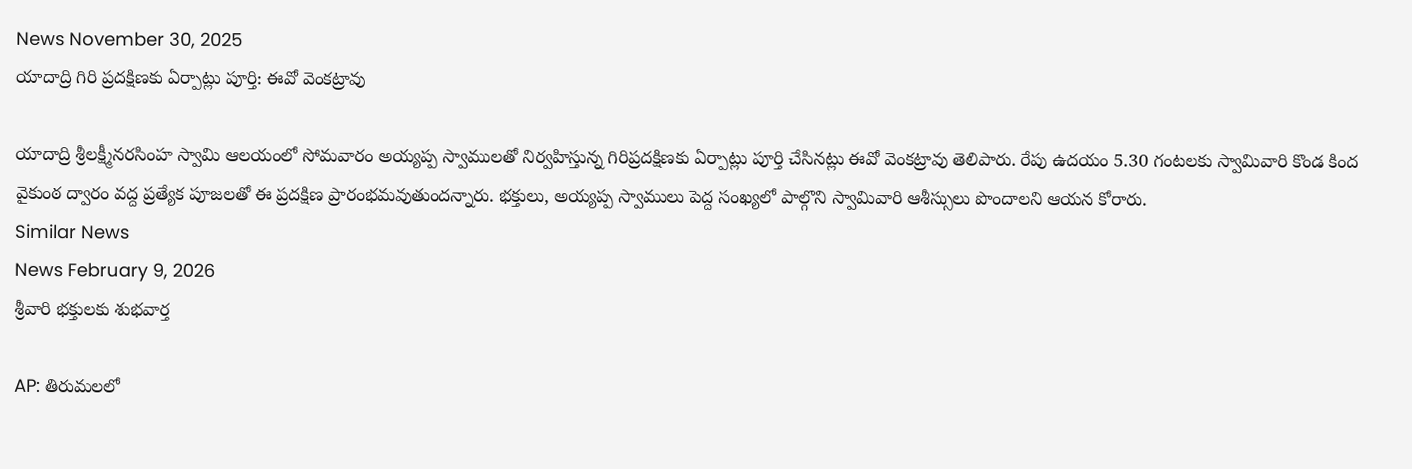News November 30, 2025
యాదాద్రి గిరి ప్రదక్షిణకు ఏర్పాట్లు పూర్తి: ఈవో వెంకట్రావు

యాదాద్రి శ్రీలక్ష్మీనరసింహ స్వామి ఆలయంలో సోమవారం అయ్యప్ప స్వాములతో నిర్వహిస్తున్న గిరిప్రదక్షిణకు ఏర్పాట్లు పూర్తి చేసినట్లు ఈవో వెంకట్రావు తెలిపారు. రేపు ఉదయం 5.30 గంటలకు స్వామివారి కొండ కింద వైకుంఠ ద్వారం వద్ద ప్రత్యేక పూజలతో ఈ ప్రదక్షిణ ప్రారంభమవుతుందన్నారు. భక్తులు, అయ్యప్ప స్వాములు పెద్ద సంఖ్యలో పాల్గొని స్వామివారి ఆశీస్సులు పొందాలని ఆయన కోరారు.
Similar News
News February 9, 2026
శ్రీవారి భక్తులకు శుభవార్త

AP: తిరుమలలో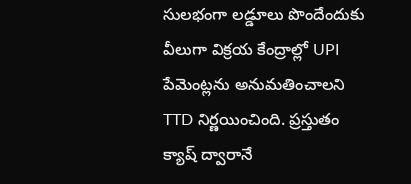సులభంగా లడ్డూలు పొందేందుకు వీలుగా విక్రయ కేంద్రాల్లో UPI పేమెంట్లను అనుమతించాలని TTD నిర్ణయించింది. ప్రస్తుతం క్యాష్ ద్వారానే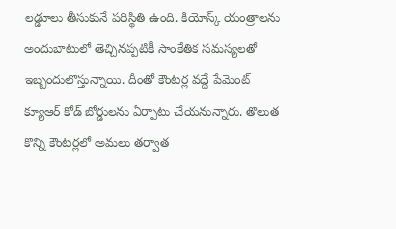లడ్డూలు తీసుకునే పరిస్థితి ఉంది. కియోస్క్ యంత్రాలను అందుబాటులో తెచ్చినప్పటికీ సాంకేతిక సమస్యలతో ఇబ్బందులొస్తున్నాయి. దీంతో కౌంటర్ల వద్దే పేమెంట్ క్యూఆర్ కోడ్ బోర్డులను ఏర్పాటు చేయనున్నారు. తొలుత కొన్ని కౌంటర్లలో అమలు తర్వాత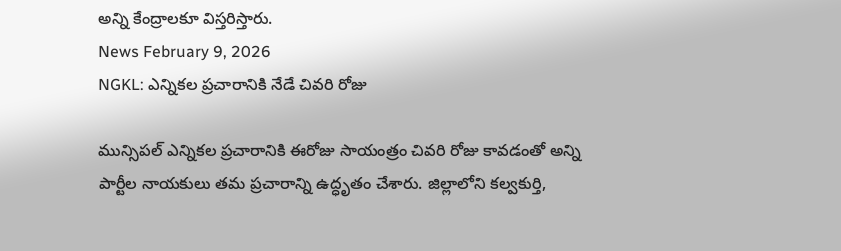అన్ని కేంద్రాలకూ విస్తరిస్తారు.
News February 9, 2026
NGKL: ఎన్నికల ప్రచారానికి నేడే చివరి రోజు

మున్సిపల్ ఎన్నికల ప్రచారానికి ఈరోజు సాయంత్రం చివరి రోజు కావడంతో అన్ని పార్టీల నాయకులు తమ ప్రచారాన్ని ఉద్ధృతం చేశారు. జిల్లాలోని కల్వకుర్తి,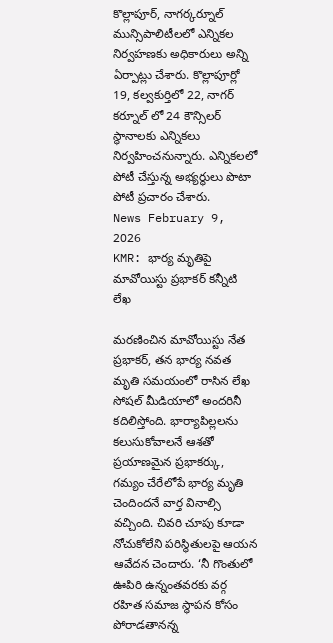కొల్లాపూర్, నాగర్కర్నూల్ మున్సిపాలిటీలలో ఎన్నికల నిర్వహణకు అధికారులు అన్ని ఏర్పాట్లు చేశారు. కొల్లాపూర్లో 19, కల్వకుర్తిలో 22, నాగర్ కర్నూల్ లో 24 కౌన్సిలర్ స్థానాలకు ఎన్నికలు నిర్వహించనున్నారు. ఎన్నికలలో పోటీ చేస్తున్న అభ్యర్థులు పొటా పోటీ ప్రచారం చేశారు.
News February 9, 2026
KMR: భార్య మృతిపై మావోయిస్టు ప్రభాకర్ కన్నీటి లేఖ

మరణించిన మావోయిస్టు నేత ప్రభాకర్, తన భార్య నవత మృతి సమయంలో రాసిన లేఖ సోషల్ మీడియాలో అందరినీ కదిలిస్తోంది. భార్యాపిల్లలను కలుసుకోవాలనే ఆశతో ప్రయాణమైన ప్రభాకర్కు, గమ్యం చేరేలోపే భార్య మృతి చెందిందనే వార్త వినాల్సి వచ్చింది. చివరి చూపు కూడా నోచుకోలేని పరిస్థితులపై ఆయన ఆవేదన చెందారు. ‘నీ గొంతులో ఊపిరి ఉన్నంతవరకు వర్గ రహిత సమాజ స్థాపన కోసం పోరాడతానన్న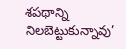శపథాన్ని నిలబెట్టుకున్నావు’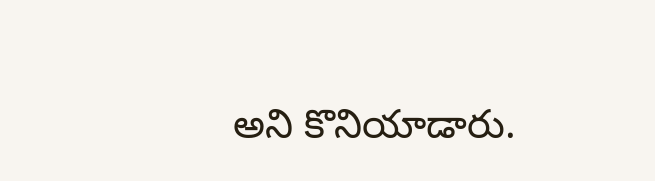అని కొనియాడారు.